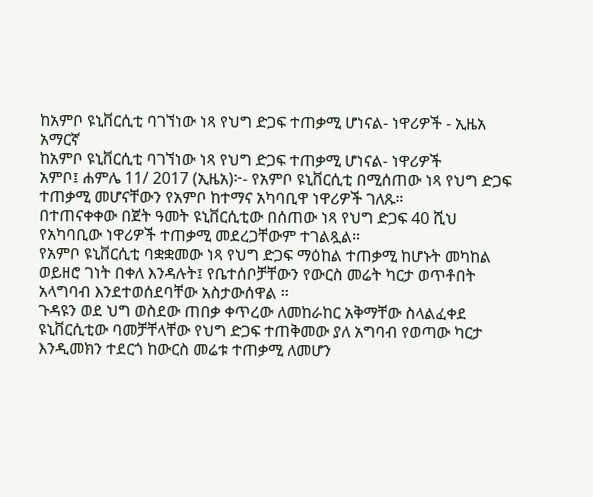ከአምቦ ዩኒቨርሲቲ ባገኘነው ነጻ የህግ ድጋፍ ተጠቃሚ ሆነናል- ነዋሪዎች - ኢዜአ አማርኛ
ከአምቦ ዩኒቨርሲቲ ባገኘነው ነጻ የህግ ድጋፍ ተጠቃሚ ሆነናል- ነዋሪዎች
አምቦ፤ ሐምሌ 11/ 2017 (ኢዜአ)፦- የአምቦ ዩኒቨርሲቲ በሚሰጠው ነጻ የህግ ድጋፍ ተጠቃሚ መሆናቸውን የአምቦ ከተማና አካባቢዋ ነዋሪዎች ገለጹ።
በተጠናቀቀው በጀት ዓመት ዩኒቨርሲቲው በሰጠው ነጻ የህግ ድጋፍ 40 ሺህ የአካባቢው ነዋሪዎች ተጠቃሚ መደረጋቸውም ተገልጿል።
የአምቦ ዩኒቨርሲቲ ባቋቋመው ነጻ የህግ ድጋፍ ማዕከል ተጠቃሚ ከሆኑት መካከል ወይዘሮ ገነት በቀለ እንዳሉት፤ የቤተሰቦቻቸውን የውርስ መሬት ካርታ ወጥቶበት አላግባብ እንደተወሰደባቸው አስታውሰዋል ፡፡
ጉዳዩን ወደ ህግ ወስደው ጠበቃ ቀጥረው ለመከራከር አቅማቸው ስላልፈቀደ ዩኒቨርሲቲው ባመቻቸላቸው የህግ ድጋፍ ተጠቅመው ያለ አግባብ የወጣው ካርታ እንዲመክን ተደርጎ ከውርስ መሬቱ ተጠቃሚ ለመሆን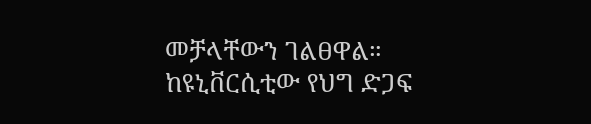መቻላቸውን ገልፀዋል።
ከዩኒቨርሲቲው የህግ ድጋፍ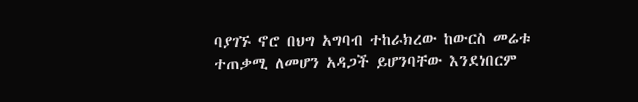ባያገኙ ኖሮ በህግ አግባብ ተከራክረው ከውርስ መሬቱ ተጠቃሚ ለመሆን አዳጋች ይሆንባቸው እንደነበርም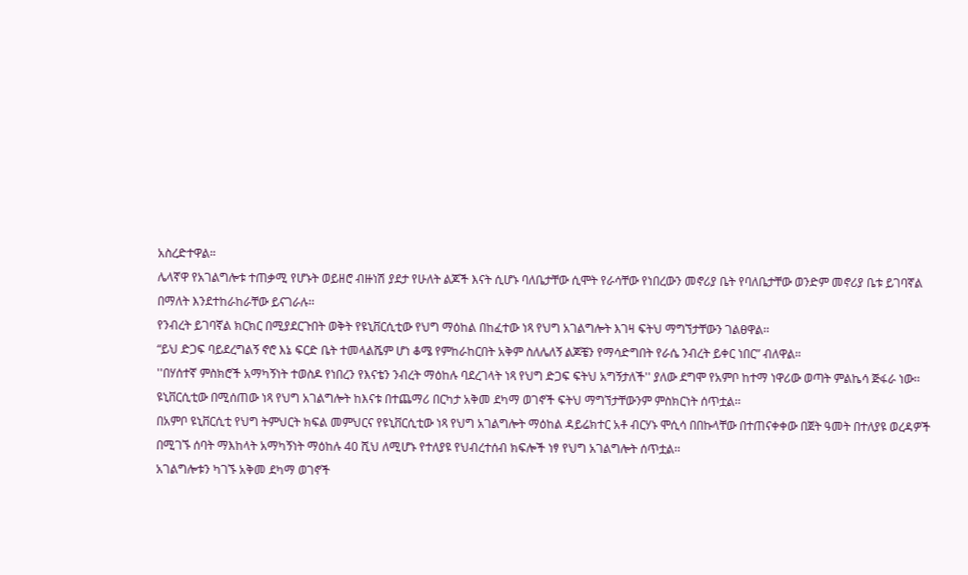አስረድተዋል።
ሌላኛዋ የአገልግሎቱ ተጠቃሚ የሆኑት ወይዘሮ ብዙነሽ ያደታ የሁለት ልጆች እናት ሲሆኑ ባለቤታቸው ሲሞት የራሳቸው የነበረውን መኖሪያ ቤት የባለቤታቸው ወንድም መኖሪያ ቤቱ ይገባኛል በማለት እንደተከራከራቸው ይናገራሉ፡፡
የንብረት ይገባኛል ክርክር በሚያደርጉበት ወቅት የዩኒቨርሲቲው የህግ ማዕከል በከፈተው ነጻ የህግ አገልግሎት እገዛ ፍትህ ማግኘታቸውን ገልፀዋል፡፡
“ይህ ድጋፍ ባይደረግልኝ ኖሮ እኔ ፍርድ ቤት ተመላልሼም ሆነ ቆሜ የምከራከርበት አቅም ስለሌለኝ ልጆቼን የማሳድግበት የራሴ ንብረት ይቀር ነበር” ብለዋል።
''በሃሰተኛ ምስክሮች አማካኝነት ተወስዶ የነበረን የእናቴን ንብረት ማዕከሉ ባደረገላት ነጻ የህግ ድጋፍ ፍትህ አግኝታለች'' ያለው ደግሞ የአምቦ ከተማ ነዋሪው ወጣት ምልኬሳ ጅፋራ ነው፡፡
ዩኒቨርሲቲው በሚሰጠው ነጻ የህግ አገልግሎት ከእናቱ በተጨማሪ በርካታ አቅመ ደካማ ወገኖች ፍትህ ማግኘታቸውንም ምስክርነት ሰጥቷል፡፡
በአምቦ ዩኒቨርሲቲ የህግ ትምህርት ክፍል መምህርና የዩኒቨርሲቲው ነጻ የህግ አገልግሎት ማዕከል ዳይሬክተር አቶ ብርሃኑ ሞሲሳ በበኩላቸው በተጠናቀቀው በጀት ዓመት በተለያዩ ወረዳዎች በሚገኙ ሰባት ማእከላት አማካኝነት ማዕከሉ 40 ሺህ ለሚሆኑ የተለያዩ የህብረተሰብ ክፍሎች ነፃ የህግ አገልግሎት ሰጥቷል፡፡
አገልግሎቱን ካገኙ አቅመ ደካማ ወገኖች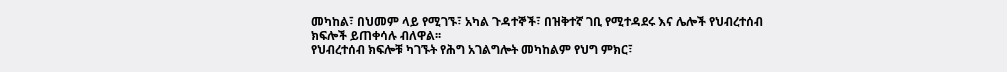መካከል፣ በህመም ላይ የሚገኙ፣ አካል ጉዳተኞች፣ በዝቅተኛ ገቢ የሚተዳደሩ እና ሌሎች የህብረተሰብ ክፍሎች ይጠቀሳሉ ብለዋል፡፡
የህብረተሰብ ክፍሎቹ ካገኙት የሕግ አገልግሎት መካከልም የህግ ምክር፣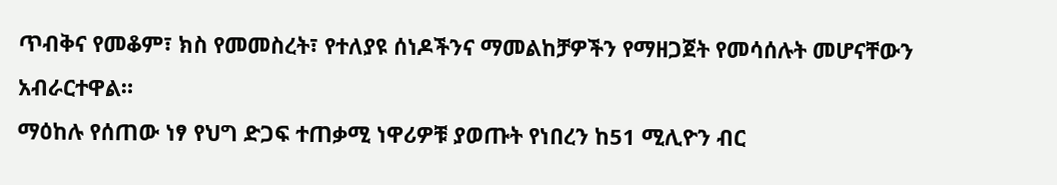ጥብቅና የመቆም፣ ክስ የመመስረት፣ የተለያዩ ሰነዶችንና ማመልከቻዎችን የማዘጋጀት የመሳሰሉት መሆናቸውን አብራርተዋል።
ማዕከሉ የሰጠው ነፃ የህግ ድጋፍ ተጠቃሚ ነዋሪዎቹ ያወጡት የነበረን ከ51 ሚሊዮን ብር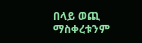በላይ ወጪ ማስቀረቱንም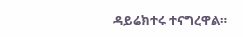ዳይሬክተሩ ተናግረዋል።